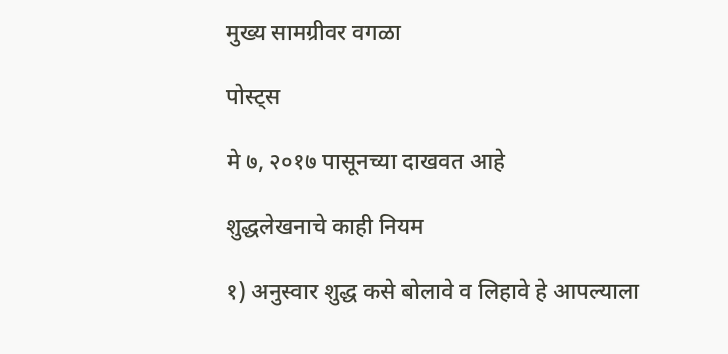मुख्य सामग्रीवर वगळा

पोस्ट्स

मे ७, २०१७ पासूनच्या दाखवत आहे

शुद्धलेखनाचे काही नियम

१) अनुस्वार शुद्ध कसे बोलावे व लिहावे हे आपल्याला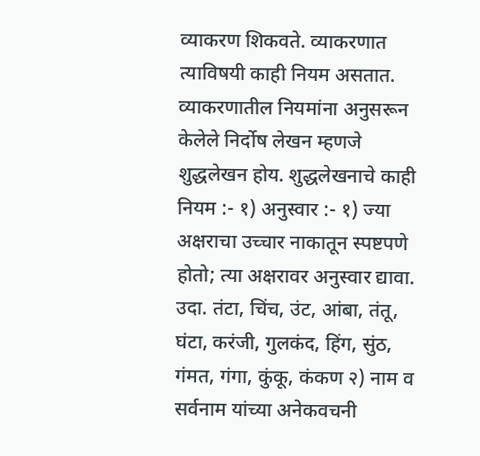व्याकरण शिकवते. व्याकरणात त्याविषयी काही नियम असतात. व्याकरणातील नियमांना अनुसरून केलेले निर्दोष लेखन म्हणजे शुद्धलेखन होय. शुद्धलेखनाचे काही नियम :- १) अनुस्वार :- १) ज्या अक्षराचा उच्चार नाकातून स्पष्टपणे होतो; त्या अक्षरावर अनुस्वार द्यावा. उदा. तंटा, चिंच, उंट, आंबा, तंतू, घंटा, करंजी, गुलकंद, हिंग, सुंठ, गंमत, गंगा, कुंकू, कंकण २) नाम व सर्वनाम यांच्या अनेकवचनी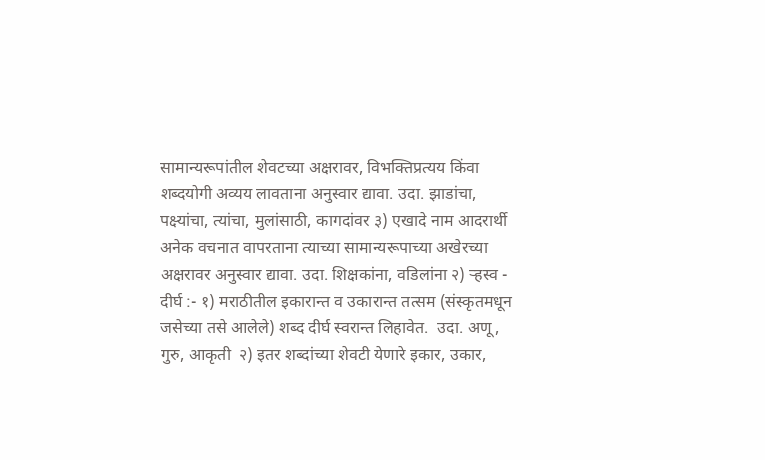सामान्यरूपांतील शेवटच्या अक्षरावर, विभक्तिप्रत्यय किंवा शब्दयोगी अव्यय लावताना अनुस्वार द्यावा. उदा. झाडांचा, पक्ष्यांचा, त्यांचा, मुलांसाठी, कागदांवर ३) एखादे नाम आदरार्थी अनेक वचनात वापरताना त्याच्या सामान्यरूपाच्या अखेरच्या अक्षरावर अनुस्वार द्यावा. उदा. शिक्षकांना, वडिलांना २) ऱ्हस्व - दीर्घ :- १) मराठीतील इकारान्त व उकारान्त तत्सम (संस्कृतमधून जसेच्या तसे आलेले) शब्द दीर्घ स्वरान्त लिहावेत.  उदा. अणू, गुरु, आकृती  २) इतर शब्दांच्या शेवटी येणारे इकार, उकार,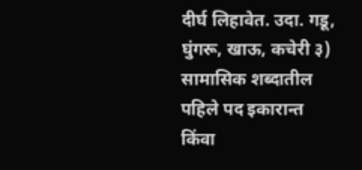दीर्घ लिहावेत. उदा. गडू, घुंगरू, खाऊ, कचेरी ३) सामासिक शब्दातील पहिले पद इकारान्त किंवा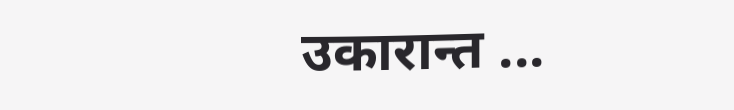उकारान्त ...